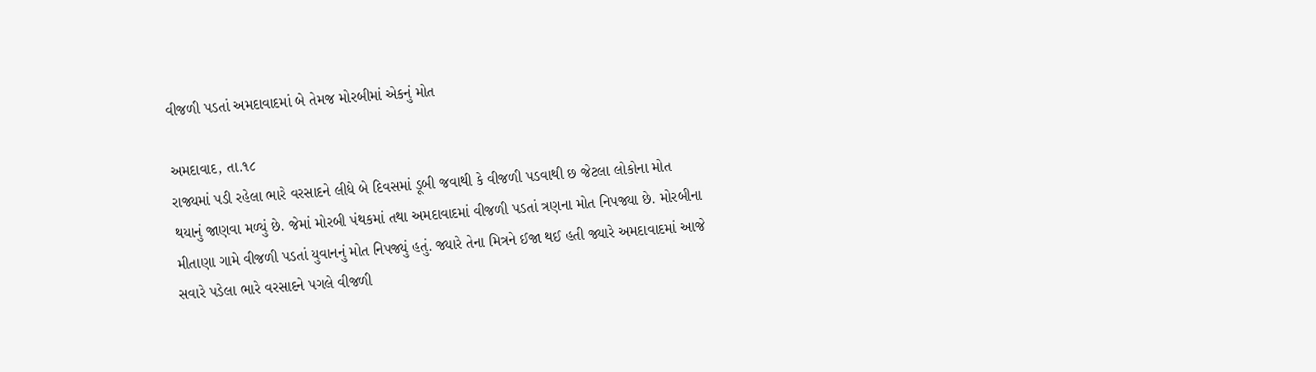વીજળી પડતાં અમદાવાદમાં બે તેમજ મોરબીમાં એકનું મોત

અમદાવાદ, તા.૧૮
રાજ્યમાં પડી રહેલા ભારે વરસાદને લીધે બે દિવસમાં ડૂબી જવાથી કે વીજળી પડવાથી છ જેટલા લોકોના મોત થયાનું જાણવા મળ્યું છે. જેમાં મોરબી પંથકમાં તથા અમદાવાદમાં વીજળી પડતાં ત્રણના મોત નિપજ્યા છે. મોરબીના મીતાણા ગામે વીજળી પડતાં યુવાનનું મોત નિપજ્યું હતું. જ્યારે તેના મિત્રને ઈજા થઈ હતી જ્યારે અમદાવાદમાં આજે સવારે પડેલા ભારે વરસાદને પગલે વીજળી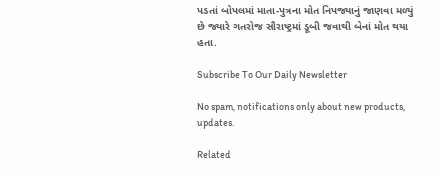પડતાં બોપલમાં માતા-પુત્રના મોત નિપજ્યાનું જાણવા મળ્યું છે જ્યારે ગતરોજ સૌરાષ્ટ્રમાં ડૂબી જવાથી બેનાં મોત થયા હતા.

Subscribe To Our Daily Newsletter

No spam, notifications only about new products, updates.

Related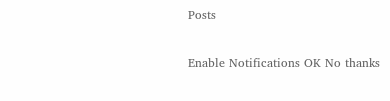Posts

Enable Notifications OK No thanks